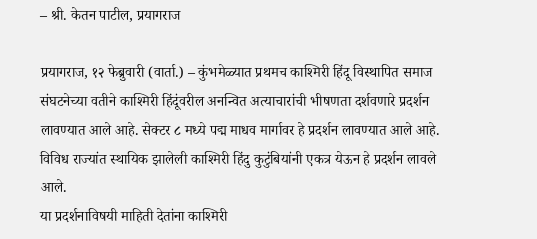– श्री. केतन पाटील, प्रयागराज

प्रयागराज, १२ फेब्रुवारी (वार्ता.) – कुंभमेळ्यात प्रथमच काश्मिरी हिंदू विस्थापित समाज संघटनेच्या वतीने काश्मिरी हिंदूंवरील अनन्वित अत्याचारांची भीषणता दर्शवणारे प्रदर्शन लावण्यात आले आहे. सेक्टर ८ मध्ये पद्म माधव मार्गावर हे प्रदर्शन लावण्यात आले आहे. विविध राज्यांत स्थायिक झालेली काश्मिरी हिंदु कुटुंबियांनी एकत्र येऊन हे प्रदर्शन लावले आले.
या प्रदर्शनाविषयी माहिती देतांना काश्मिरी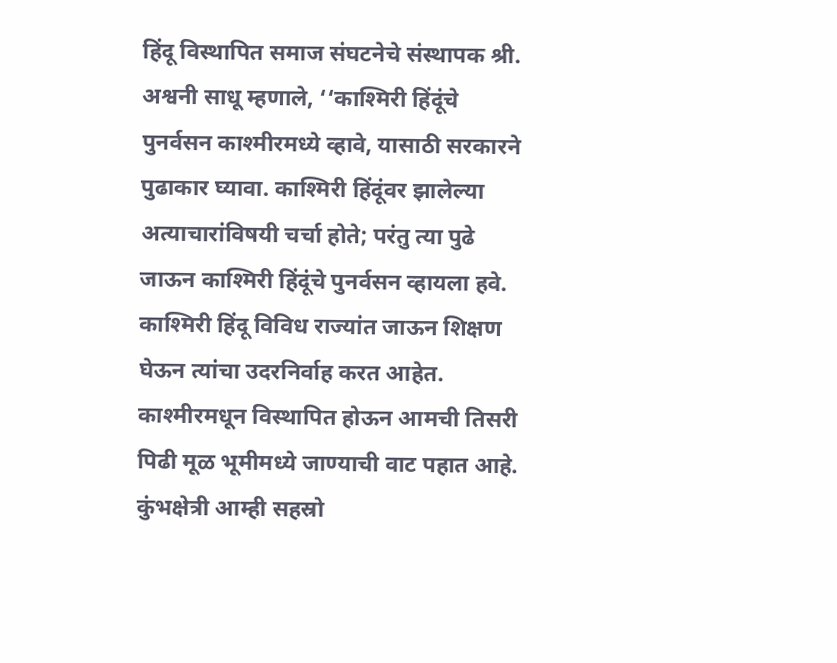हिंदू विस्थापित समाज संघटनेचे संस्थापक श्री. अश्वनी साधू म्हणाले, ‘‘काश्मिरी हिंदूंचे पुनर्वसन काश्मीरमध्ये व्हावे, यासाठी सरकारने पुढाकार घ्यावा. काश्मिरी हिंदूंवर झालेल्या अत्याचारांविषयी चर्चा होते; परंतु त्या पुढे जाऊन काश्मिरी हिंदूंचे पुनर्वसन व्हायला हवे. काश्मिरी हिंदू विविध राज्यांत जाऊन शिक्षण घेऊन त्यांचा उदरनिर्वाह करत आहेत. काश्मीरमधून विस्थापित होऊन आमची तिसरी पिढी मूळ भूमीमध्ये जाण्याची वाट पहात आहे. कुंभक्षेत्री आम्ही सहस्रो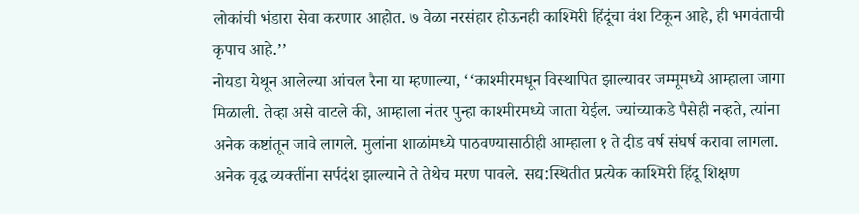लोकांची भंडारा सेवा करणार आहोत. ७ वेळा नरसंहार होऊनही काश्मिरी हिंदूंचा वंश टिकून आहे, ही भगवंताची कृपाच आहे.’’
नोयडा येथून आलेल्या आंचल रैना या म्हणाल्या, ‘‘काश्मीरमधून विस्थापित झाल्यावर जम्मूमध्ये आम्हाला जागा मिळाली. तेव्हा असे वाटले की, आम्हाला नंतर पुन्हा काश्मीरमध्ये जाता येईल. ज्यांच्याकडे पैसेही नव्हते, त्यांना अनेक कष्टांतून जावे लागले. मुलांना शाळांमध्ये पाठवण्यासाठीही आम्हाला १ ते दीड वर्ष संघर्ष करावा लागला. अनेक वृद्ध व्यक्तींना सर्पदंश झाल्याने ते तेथेच मरण पावले. सद्य:स्थितीत प्रत्येक काश्मिरी हिंदू शिक्षण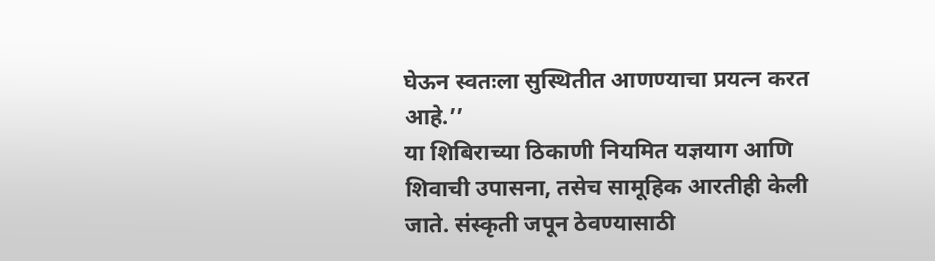घेऊन स्वतःला सुस्थितीत आणण्याचा प्रयत्न करत आहे.’’
या शिबिराच्या ठिकाणी नियमित यज्ञयाग आणि शिवाची उपासना, तसेच सामूहिक आरतीही केली जाते. संस्कृती जपून ठेवण्यासाठी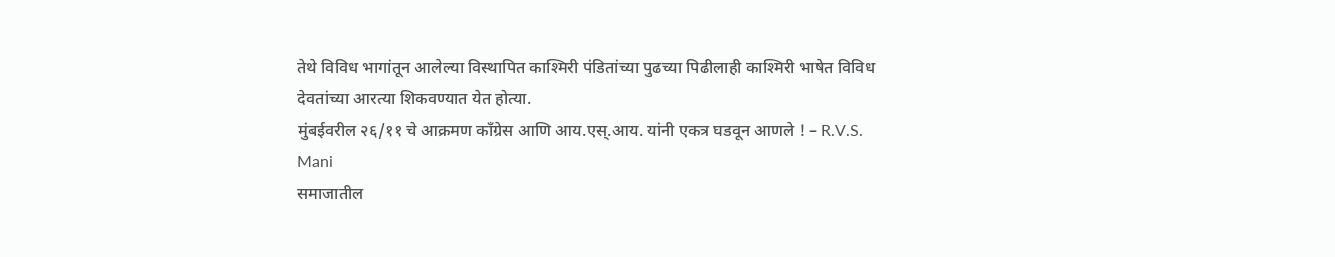तेथे विविध भागांतून आलेल्या विस्थापित काश्मिरी पंडितांच्या पुढच्या पिढीलाही काश्मिरी भाषेत विविध देवतांच्या आरत्या शिकवण्यात येत होत्या.
मुंबईवरील २६/११ चे आक्रमण काँग्रेस आणि आय.एस्.आय. यांनी एकत्र घडवून आणले ! – R.V.S. Mani
समाजातील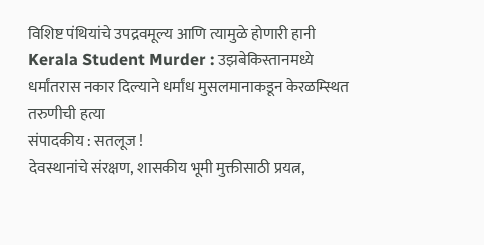विशिष्ट पंथियांचे उपद्रवमूल्य आणि त्यामुळे होणारी हानी
Kerala Student Murder : उझबेकिस्तानमध्ये धर्मांतरास नकार दिल्याने धर्मांध मुसलमानाकडून केरळम्स्थित तरुणीची हत्या
संपादकीय : सतलूज !
देवस्थानांचे संरक्षण, शासकीय भूमी मुक्तीसाठी प्रयत्न,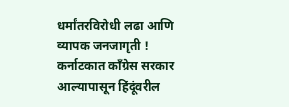धर्मांतरविरोधी लढा आणि व्यापक जनजागृती !
कर्नाटकात काँग्रेस सरकार आल्यापासून हिंदूंवरील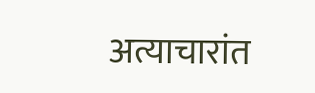अत्याचारांत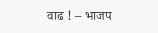वाढ ! – भाजप